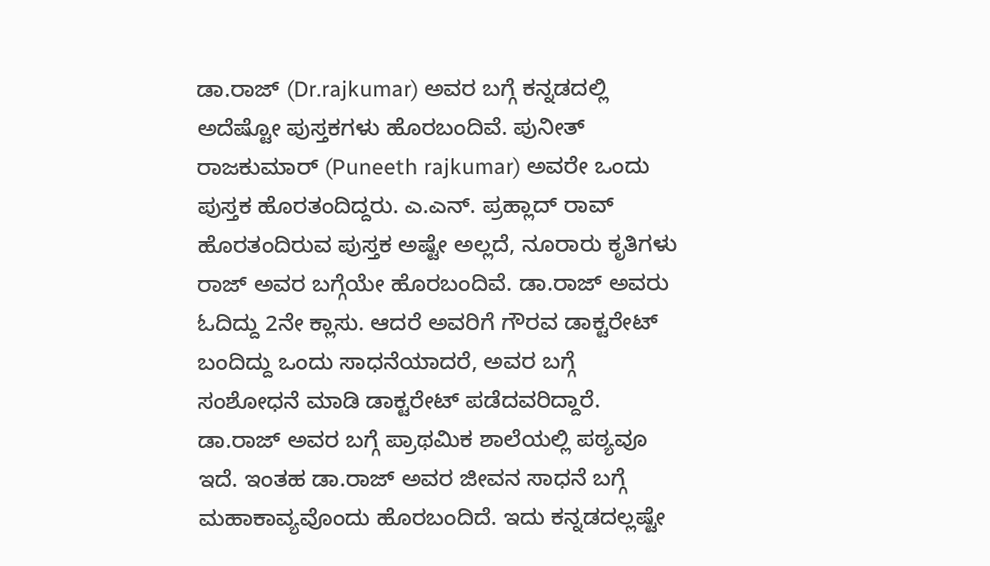ಡಾ.ರಾಜ್ (Dr.rajkumar) ಅವರ ಬಗ್ಗೆ ಕನ್ನಡದಲ್ಲಿ ಅದೆಷ್ಟೋ ಪುಸ್ತಕಗಳು ಹೊರಬಂದಿವೆ. ಪುನೀತ್ ರಾಜಕುಮಾರ್ (Puneeth rajkumar) ಅವರೇ ಒಂದು ಪುಸ್ತಕ ಹೊರತಂದಿದ್ದರು. ಎ.ಎನ್. ಪ್ರಹ್ಲಾದ್ ರಾವ್ ಹೊರತಂದಿರುವ ಪುಸ್ತಕ ಅಷ್ಟೇ ಅಲ್ಲದೆ, ನೂರಾರು ಕೃತಿಗಳು ರಾಜ್ ಅವರ ಬಗ್ಗೆಯೇ ಹೊರಬಂದಿವೆ. ಡಾ.ರಾಜ್ ಅವರು ಓದಿದ್ದು 2ನೇ ಕ್ಲಾಸು. ಆದರೆ ಅವರಿಗೆ ಗೌರವ ಡಾಕ್ಟರೇಟ್ ಬಂದಿದ್ದು ಒಂದು ಸಾಧನೆಯಾದರೆ, ಅವರ ಬಗ್ಗೆ ಸಂಶೋಧನೆ ಮಾಡಿ ಡಾಕ್ಟರೇಟ್ ಪಡೆದವರಿದ್ದಾರೆ. ಡಾ.ರಾಜ್ ಅವರ ಬಗ್ಗೆ ಪ್ರಾಥಮಿಕ ಶಾಲೆಯಲ್ಲಿ ಪಠ್ಯವೂ ಇದೆ. ಇಂತಹ ಡಾ.ರಾಜ್ ಅವರ ಜೀವನ ಸಾಧನೆ ಬಗ್ಗೆ ಮಹಾಕಾವ್ಯವೊಂದು ಹೊರಬಂದಿದೆ. ಇದು ಕನ್ನಡದಲ್ಲಷ್ಟೇ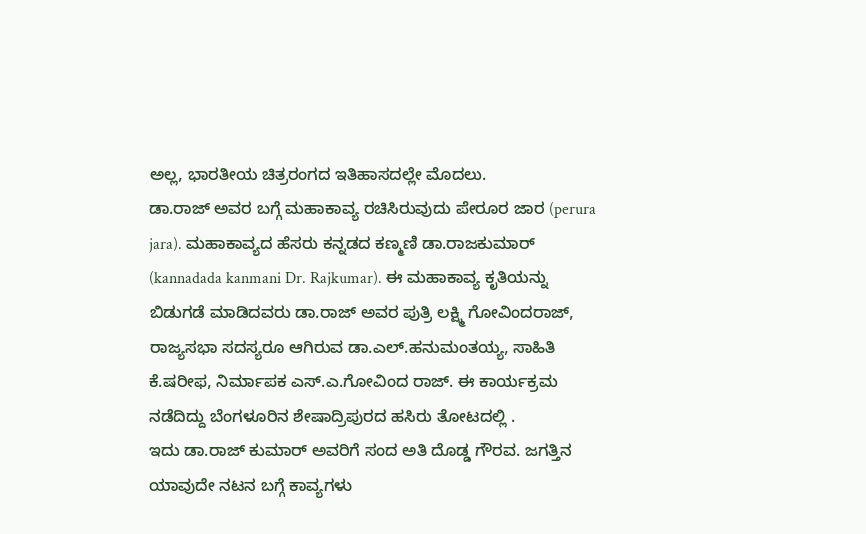ಅಲ್ಲ, ಭಾರತೀಯ ಚಿತ್ರರಂಗದ ಇತಿಹಾಸದಲ್ಲೇ ಮೊದಲು.
ಡಾ.ರಾಜ್ ಅವರ ಬಗ್ಗೆ ಮಹಾಕಾವ್ಯ ರಚಿಸಿರುವುದು ಪೇರೂರ ಜಾರ (perura jara). ಮಹಾಕಾವ್ಯದ ಹೆಸರು ಕನ್ನಡದ ಕಣ್ಮಣಿ ಡಾ.ರಾಜಕುಮಾರ್ (kannadada kanmani Dr. Rajkumar). ಈ ಮಹಾಕಾವ್ಯ ಕೃತಿಯನ್ನು ಬಿಡುಗಡೆ ಮಾಡಿದವರು ಡಾ.ರಾಜ್ ಅವರ ಪುತ್ರಿ ಲಕ್ಷ್ಮಿ ಗೋವಿಂದರಾಜ್, ರಾಜ್ಯಸಭಾ ಸದಸ್ಯರೂ ಆಗಿರುವ ಡಾ.ಎಲ್.ಹನುಮಂತಯ್ಯ, ಸಾಹಿತಿ ಕೆ.ಷರೀಫ, ನಿರ್ಮಾಪಕ ಎಸ್.ಎ.ಗೋವಿಂದ ರಾಜ್. ಈ ಕಾರ್ಯಕ್ರಮ ನಡೆದಿದ್ದು ಬೆಂಗಳೂರಿನ ಶೇಷಾದ್ರಿಪುರದ ಹಸಿರು ತೋಟದಲ್ಲಿ .
ಇದು ಡಾ.ರಾಜ್ ಕುಮಾರ್ ಅವರಿಗೆ ಸಂದ ಅತಿ ದೊಡ್ಡ ಗೌರವ. ಜಗತ್ತಿನ ಯಾವುದೇ ನಟನ ಬಗ್ಗೆ ಕಾವ್ಯಗಳು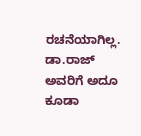ರಚನೆಯಾಗಿಲ್ಲ. ಡಾ.ರಾಜ್ ಅವರಿಗೆ ಅದೂ ಕೂಡಾ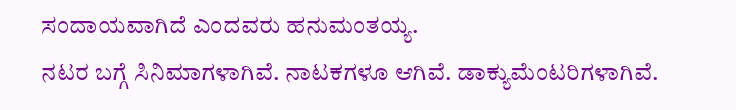ಸಂದಾಯವಾಗಿದೆ ಎಂದವರು ಹನುಮಂತಯ್ಯ.
ನಟರ ಬಗ್ಗೆ ಸಿನಿಮಾಗಳಾಗಿವೆ. ನಾಟಕಗಳೂ ಆಗಿವೆ. ಡಾಕ್ಯುಮೆಂಟರಿಗಳಾಗಿವೆ.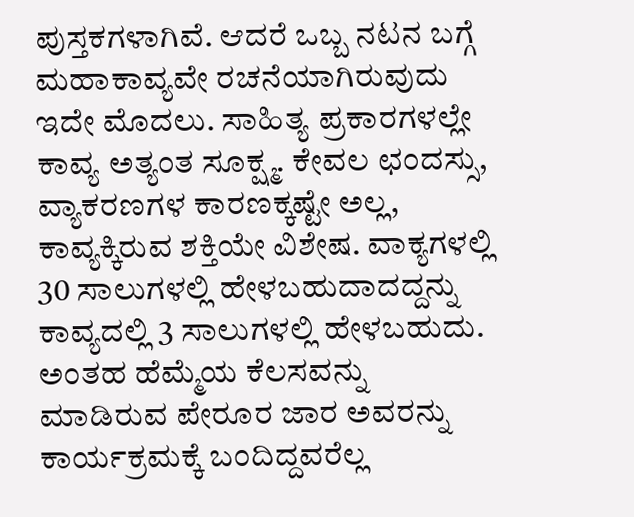ಪುಸ್ತಕಗಳಾಗಿವೆ. ಆದರೆ ಒಬ್ಬ ನಟನ ಬಗ್ಗೆ ಮಹಾಕಾವ್ಯವೇ ರಚನೆಯಾಗಿರುವುದು ಇದೇ ಮೊದಲು. ಸಾಹಿತ್ಯ ಪ್ರಕಾರಗಳಲ್ಲೇ ಕಾವ್ಯ ಅತ್ಯಂತ ಸೂಕ್ಷ್ಮ. ಕೇವಲ ಛಂದಸ್ಸು, ವ್ಯಾಕರಣಗಳ ಕಾರಣಕ್ಕಷ್ಟೇ ಅಲ್ಲ, ಕಾವ್ಯಕ್ಕಿರುವ ಶಕ್ತಿಯೇ ವಿಶೇಷ. ವಾಕ್ಯಗಳಲ್ಲಿ 30 ಸಾಲುಗಳಲ್ಲಿ ಹೇಳಬಹುದಾದದ್ದನ್ನು ಕಾವ್ಯದಲ್ಲಿ 3 ಸಾಲುಗಳಲ್ಲಿ ಹೇಳಬಹುದು. ಅಂತಹ ಹೆಮ್ಮೆಯ ಕೆಲಸವನ್ನು ಮಾಡಿರುವ ಪೇರೂರ ಜಾರ ಅವರನ್ನು ಕಾರ್ಯಕ್ರಮಕ್ಕೆ ಬಂದಿದ್ದವರೆಲ್ಲ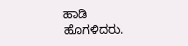ಹಾಡಿ ಹೊಗಳಿದರು.